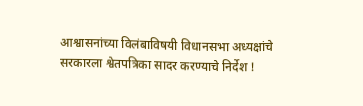आश्वासनांच्या विलंबाविषयी विधानसभा अध्यक्षांचे सरकारला श्वेतपत्रिका सादर करण्याचे निर्देश !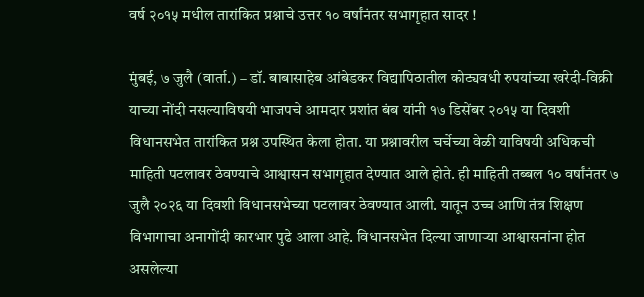वर्ष २०१५ मधील तारांकित प्रश्नाचे उत्तर १० वर्षांनंतर सभागृहात सादर !

मुंबई, ७ जुलै (वार्ता.) – डॉ. बाबासाहेब आंबेडकर विद्यापिठातील कोट्यवधी रुपयांच्या खरेदी-विक्री याच्या नोंदी नसल्याविषयी भाजपचे आमदार प्रशांत बंब यांनी १७ डिसेंबर २०१५ या दिवशी विधानसभेत तारांकित प्रश्न उपस्थित केला होता. या प्रश्नावरील चर्चेच्या वेळी याविषयी अधिकची माहिती पटलावर ठेवण्याचे आश्वासन सभागृहात देण्यात आले होते. ही माहिती तब्बल १० वर्षांनंतर ७ जुलै २०२६ या दिवशी विधानसभेच्या पटलावर ठेवण्यात आली. यातून उच्च आणि तंत्र शिक्षण विभागाचा अनागोंदी कारभार पुढे आला आहे. विधानसभेत दिल्या जाणार्‍या आश्वासनांना होत असलेल्या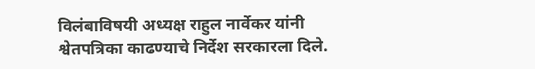विलंबाविषयी अध्यक्ष राहुल नार्वेकर यांनी श्वेतपत्रिका काढण्याचे निर्देश सरकारला दिले.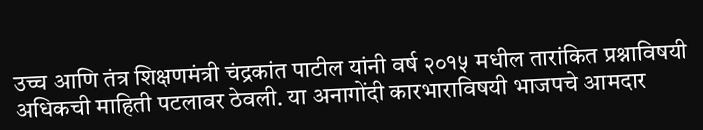उच्च आणि तंत्र शिक्षणमंत्री चंद्रकांत पाटील यांनी वर्ष २०१५ मधील तारांकित प्रश्नाविषयी अधिकची माहिती पटलावर ठेवली. या अनागोंदी कारभाराविषयी भाजपचे आमदार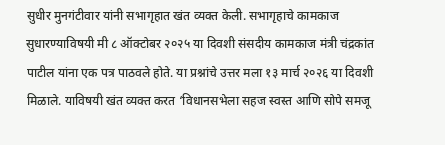सुधीर मुनगंटीवार यांनी सभागृहात खंत व्यक्त केली. सभागृहाचे कामकाज सुधारण्याविषयी मी ८ ऑक्टोबर २०२५ या दिवशी संसदीय कामकाज मंत्री चंद्रकांत पाटील यांना एक पत्र पाठवले होते. या प्रश्नांचे उत्तर मला १३ मार्च २०२६ या दिवशी मिळाले. याविषयी खंत व्यक्त करत ‘विधानसभेला सहज स्वस्त आणि सोपे समजू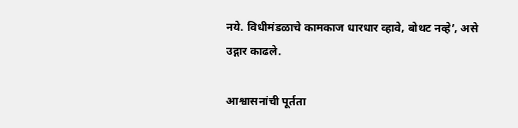नये. विधीमंडळाचे कामकाज धारधार व्हावे, बोथट नव्हे’, असे उद्गार काढले.

आश्वासनांची पूर्तता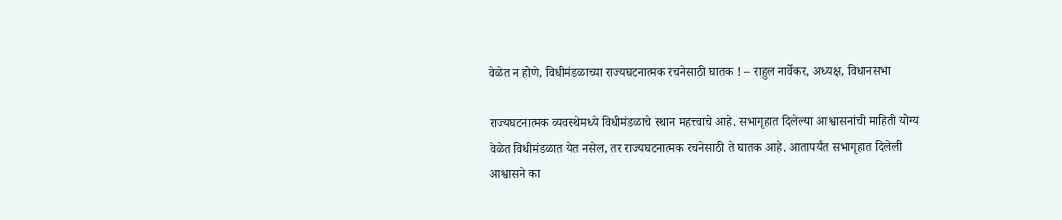वेळेत न होणे, विधीमंडळाच्या राज्यघटनात्मक रचनेसाठी घातक ! – राहुल नार्वेकर, अध्यक्ष, विधानसभा

राज्यघटनात्मक व्यवस्थेमध्ये विधीमंडळाचे स्थान महत्त्वाचे आहे. सभागृहात दिलेल्या आश्वासनांची माहिती योग्य वेळेत विधीमंडळात येत नसेल, तर राज्यघटनात्मक रचनेसाठी ते घातक आहे. आतापर्यंत सभागृहात दिलेली आश्वासने का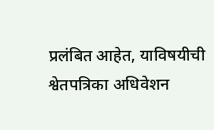प्रलंबित आहेत, याविषयीची श्वेतपत्रिका अधिवेशन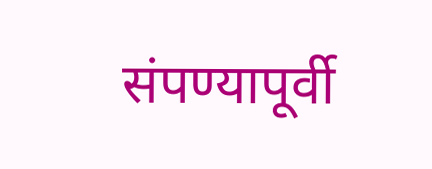संपण्यापूर्वी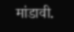मांडावी.